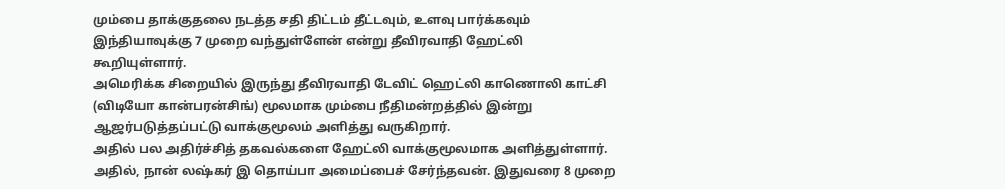மும்பை தாக்குதலை நடத்த சதி திட்டம் தீட்டவும், உளவு பார்க்கவும் இந்தியாவுக்கு 7 முறை வந்துள்ளேன் என்று தீவிரவாதி ஹேட்லி கூறியுள்ளார்.
அமெரிக்க சிறையில் இருந்து தீவிரவாதி டேவிட் ஹெட்லி காணொலி காட்சி (விடியோ கான்பரன்சிங்) மூலமாக மும்பை நீதிமன்றத்தில் இன்று ஆஜர்படுத்தப்பட்டு வாக்குமூலம் அளித்து வருகிறார்.
அதில் பல அதிர்ச்சித் தகவல்களை ஹேட்லி வாக்குமூலமாக அளித்துள்ளார்.
அதில், நான் லஷ்கர் இ தொய்பா அமைப்பைச் சேர்ந்தவன். இதுவரை 8 முறை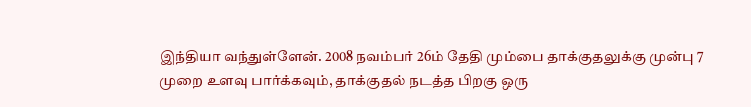இந்தியா வந்துள்ளேன். 2008 நவம்பர் 26ம் தேதி மும்பை தாக்குதலுக்கு முன்பு 7 முறை உளவு பார்க்கவும், தாக்குதல் நடத்த பிறகு ஒரு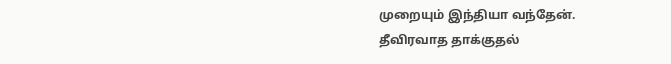முறையும் இந்தியா வந்தேன்.
தீவிரவாத தாக்குதல்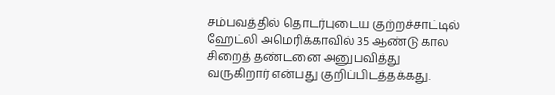சம்பவத்தில் தொடர்புடைய குற்றச்சாட்டில் ஹேட்லி அமெரிக்காவில் 35 ஆண்டு கால சிறைத் தண்டனை அனுபவித்து வருகிறார் என்பது குறிப்பிடத்தக்கது.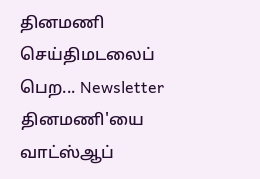தினமணி செய்திமடலைப் பெற... Newsletter
தினமணி'யை வாட்ஸ்ஆப்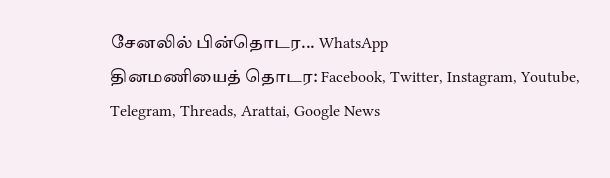சேனலில் பின்தொடர... WhatsApp
தினமணியைத் தொடர: Facebook, Twitter, Instagram, Youtube, Telegram, Threads, Arattai, Google News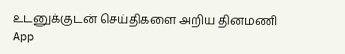உடனுக்குடன் செய்திகளை அறிய தினமணி App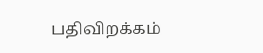பதிவிறக்கம்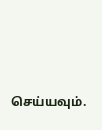செய்யவும்.